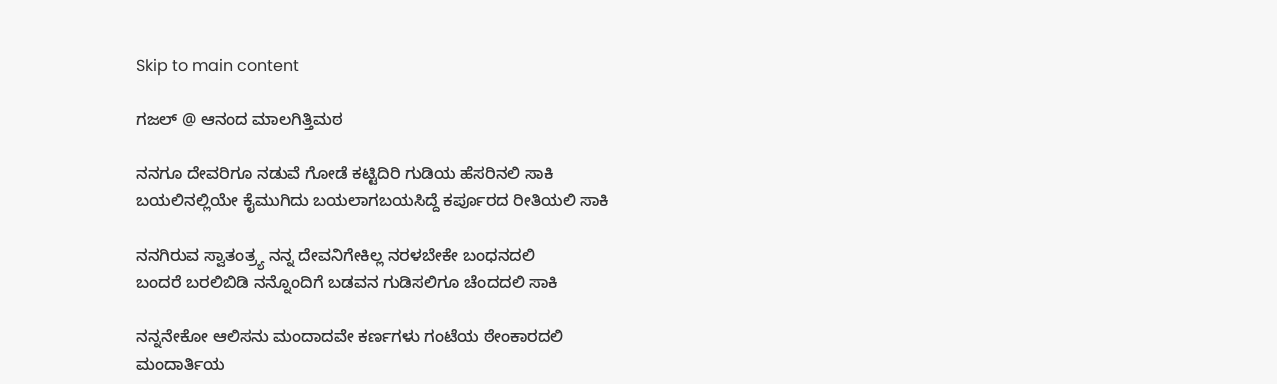Skip to main content

ಗಜಲ್ @ ಆನಂದ ಮಾಲಗಿತ್ತಿಮಠ

ನನಗೂ ದೇವರಿಗೂ ನಡುವೆ ಗೋಡೆ ಕಟ್ಟಿದಿರಿ ಗುಡಿಯ ಹೆಸರಿನಲಿ ಸಾಕಿ
ಬಯಲಿನಲ್ಲಿಯೇ ಕೈಮುಗಿದು ಬಯಲಾಗಬಯಸಿದ್ದೆ ಕರ್ಪೂರದ ರೀತಿಯಲಿ ಸಾಕಿ

ನನಗಿರುವ ಸ್ವಾತಂತ್ರ್ಯ ನನ್ನ ದೇವನಿಗೇಕಿಲ್ಲ ನರಳಬೇಕೇ‌ ಬಂಧನದಲಿ
ಬಂದರೆ ಬರಲಿಬಿಡಿ ನನ್ನೊಂದಿಗೆ ಬಡವನ ಗುಡಿಸಲಿಗೂ ಚೆಂದದಲಿ ಸಾಕಿ

ನನ್ನನೇಕೋ ಆಲಿಸನು ಮಂದಾದವೇ ಕರ್ಣಗಳು ಗಂಟೆಯ ಠೇಂಕಾರದಲಿ
ಮಂದಾರ್ತಿಯ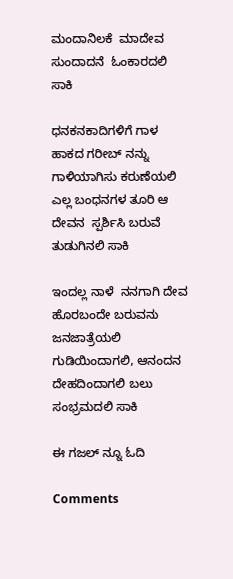ಮಂದಾನಿಲಕೆ  ಮಾದೇವ ಸುಂದಾದನೆ  ಓಂಕಾರದಲಿ ಸಾಕಿ

ಧನಕನಕಾದಿಗಳಿಗೆ ಗಾಳ ಹಾಕದ ಗರೀಬ್ ನನ್ನು ಗಾಳಿಯಾಗಿಸು ಕರುಣೆಯಲಿ
ಎಲ್ಲ ಬಂಧನಗಳ ತೂರಿ ಆ ದೇವನ  ಸ್ಪರ್ಶಿಸಿ ಬರುವೆ ತುಡುಗಿನಲಿ ಸಾಕಿ

ಇಂದಲ್ಲ ನಾಳೆ  ನನಗಾಗಿ ದೇವ ಹೊರಬಂದೇ ಬರುವನು ಜನಜಾತ್ರೆಯಲಿ
ಗುಡಿಯಿಂದಾಗಲಿ, ಆನಂದನ‌ ದೇಹದಿಂದಾಗಲಿ ಬಲು ಸಂಭ್ರಮದಲಿ ಸಾಕಿ

ಈ ಗಜಲ್ ನ್ನೂ ಓದಿ

Comments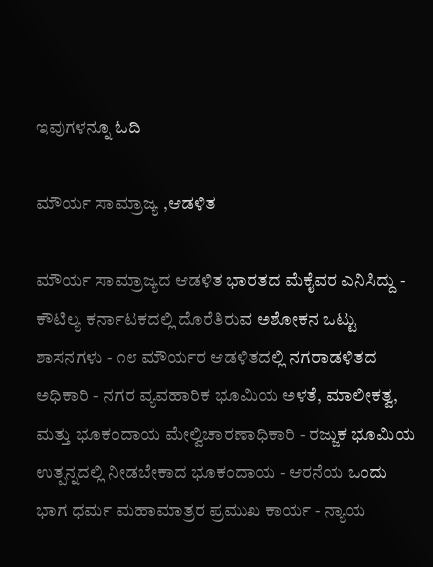ಇವುಗಳನ್ನೂ ಓದಿ

ಮೌರ್ಯ ಸಾಮ್ರಾಜ್ಯ ,ಆಡಳಿತ

ಮೌರ್ಯ ಸಾಮ್ರಾಜ್ಯದ ಆಡಳಿತ ಭಾರತದ ಮೆಕೈವರ ಎನಿಸಿದ್ದು - ಕೌಟಿಲ್ಯ ಕರ್ನಾಟಕದಲ್ಲಿ ದೊರೆತಿರುವ ಅಶೋಕನ ಒಟ್ಟು ಶಾಸನಗಳು - ೧೮ ಮೌರ್ಯರ ಆಡಳಿತದಲ್ಲಿ ನಗರಾಡಳಿತದ ಅಧಿಕಾರಿ - ನಗರ ವ್ಯವಹಾರಿಕ ಭೂಮಿಯ ಅಳತೆ, ಮಾಲೀಕತ್ವ, ಮತ್ತು ಭೂಕಂದಾಯ ಮೇಲ್ವಿಚಾರಣಾಧಿಕಾರಿ - ರಜ್ಜುಕ ಭೂಮಿಯ ಉತ್ಪನ್ನದಲ್ಲಿ ನೀಡಬೇಕಾದ ಭೂಕಂದಾಯ - ಆರನೆಯ ಒಂದು ಭಾಗ ಧರ್ಮ ಮಹಾಮಾತ್ರರ ಪ್ರಮುಖ ಕಾರ್ಯ - ನ್ಯಾಯ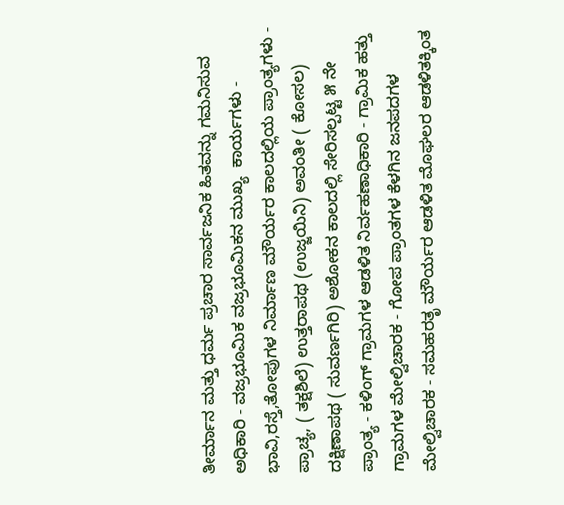ತೀರ್ಮಾನ ಮತ್ತು ಧರ್ಮ ಪ್ರಚಾರ ಸಾರ್ವಜನಿಕ ಹಿತವನ್ನು ಗಮನಿಸುವ ಅಧಿಕಾರಿ - ವಜ್ರಭೂಮಿಕ ವಜ್ರಭೂಮಿಕನ ಮುಖ್ಯ  ಕಾರ್ಯಗಳು - ಭಾವಿ,ರಸ್ತೆ,ತೋಪುಗಳ ನಿರ್ಮಾಣ ಮೌರ್ಯರ ಕಾಲದಲ್ಲಿಯ ಪ್ರಾಂತ್ಯಗಳು - ಪ್ರಾಚ್ಯ, ( ತಕ್ಷಶಿಲೆ) ಉತ್ತರಾಪಥ (ಉಜ್ಜಯಿನಿ) ಅವಂತೀ ( ಕೋಸಲ) ದಕ್ಷಿಣಾಪಥ ( ಸುವರ್ಣಗಿರಿ) ಅಶೋಕನ ಕಾಲದಲ್ಲಿ ಸೇರಿಸಲ್ಪಟ್ಟ ೫ ನೇ ಪ್ರಾಂತ್ಯ - ಕಳಿಂಗ್ ಗ್ರಾಮಗಳ ಆಡಳಿತ ನಿರ್ವಹಣಾಧಿಕಾರಿ - ಗ್ರಾಮಿಕ ಹತ್ತು ಗ್ರಾಮಗಳ ಮೇಲ್ವಿಚಾರಕ - ಗೋಪ ಪ್ರಾಂತಗಳ ಕೆಳಗಿನ ಜನಪದಗಳ ಮೇಲ್ವಿಚಾರಕ - ಸಮಹರತೃ ಮೌರ್ಯರ ಆಡಳಿತ ಮೊಘಲರ ಆಡಳಿತಕ್ಕಿಂತ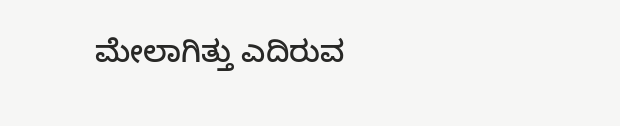ಮೇಲಾಗಿತ್ತು ಎದಿರುವ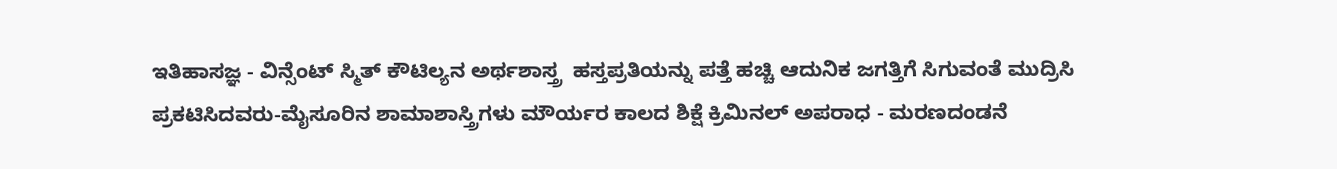ಇತಿಹಾಸಜ್ಞ - ವಿನ್ಸೆಂಟ್ ಸ್ಮಿತ್ ಕೌಟಿಲ್ಯನ ಅರ್ಥಶಾಸ್ತ್ರ  ಹಸ್ತಪ್ರತಿಯನ್ನು ಪತ್ತೆ ಹಚ್ಚಿ ಆದುನಿಕ ಜಗತ್ತಿಗೆ ಸಿಗುವಂತೆ ಮುದ್ರಿಸಿ ಪ್ರಕಟಿಸಿದವರು-ಮೈಸೂರಿನ ಶಾಮಾಶಾಸ್ತ್ರಿಗಳು ಮೌರ್ಯರ ಕಾಲದ ಶಿಕ್ಷೆ ಕ್ರಿಮಿನಲ್ ಅಪರಾಧ - ಮರಣದಂಡನೆ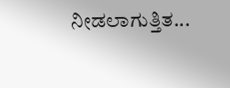ನೀಡಲಾಗುತ್ತಿತ...